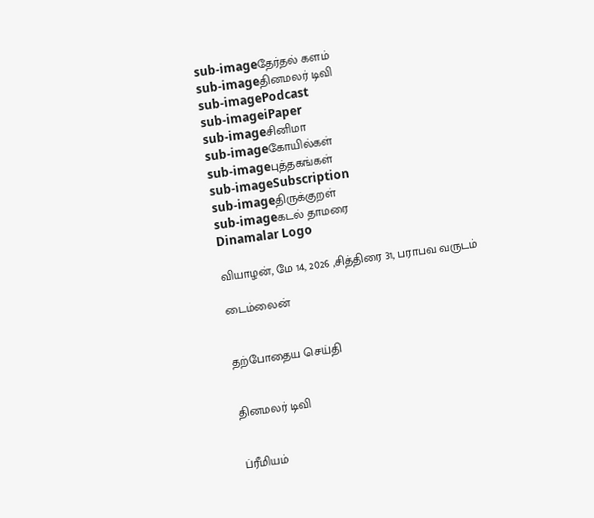sub-imageதேர்தல் களம்
sub-imageதினமலர் டிவி
sub-imagePodcast
sub-imageiPaper
sub-imageசினிமா
sub-imageகோயில்கள்
sub-imageபுத்தகங்கள்
sub-imageSubscription
sub-imageதிருக்குறள்
sub-imageகடல் தாமரை
Dinamalar Logo

வியாழன், மே 14, 2026 ,சித்திரை 31, பராபவ வருடம்

டைம்லைன்


தற்போதைய செய்தி


தினமலர் டிவி


ப்ரீமியம்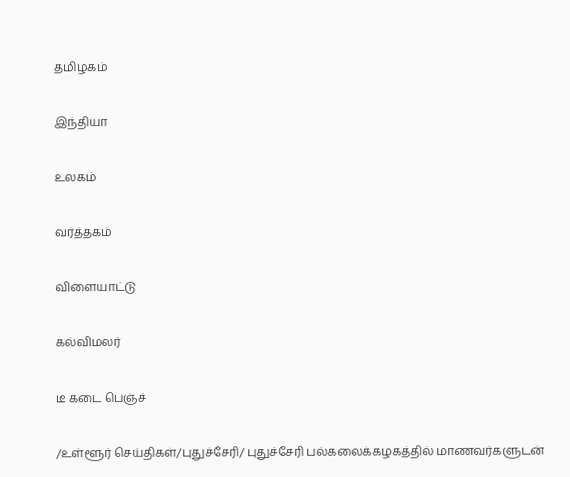தமிழகம்


இந்தியா


உலகம்


வர்த்தகம்


விளையாட்டு


கல்விமலர்


டீ கடை பெஞ்ச்


/உள்ளூர் செய்திகள்/புதுச்சேரி/ புதுச்சேரி பல்கலைக்கழகத்தில் மாணவர்களுடன்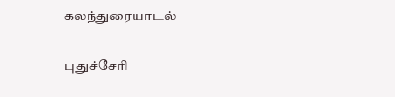கலந்துரையாடல்

புதுச்சேரி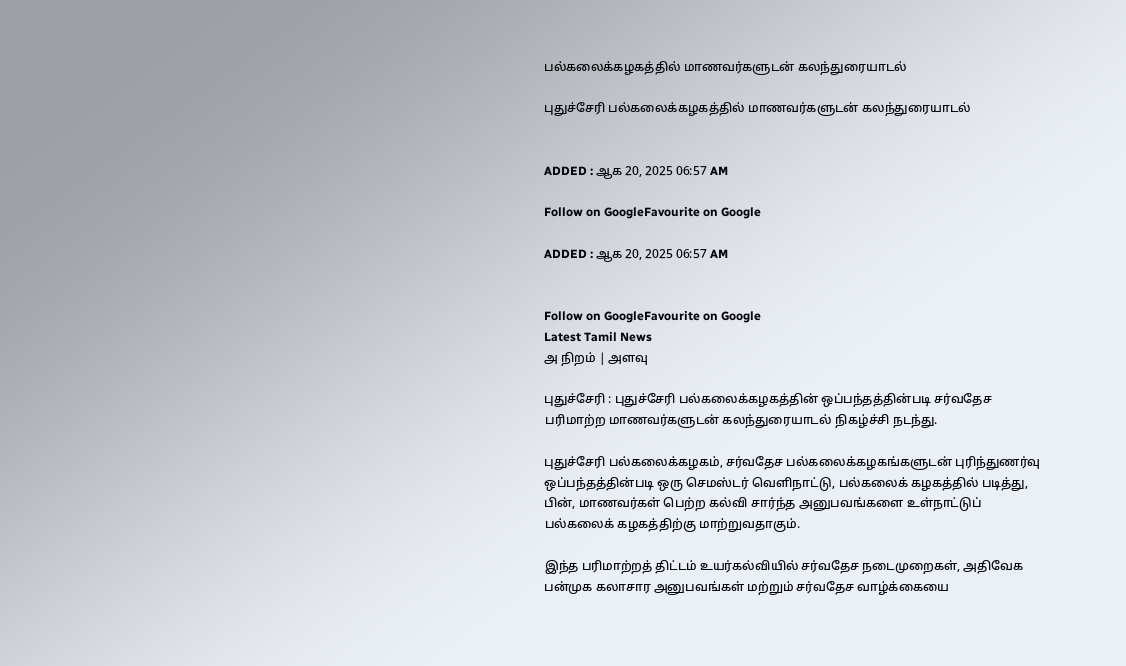பல்கலைக்கழகத்தில் மாணவர்களுடன் கலந்துரையாடல்

புதுச்சேரி பல்கலைக்கழகத்தில் மாணவர்களுடன் கலந்துரையாடல்


ADDED : ஆக 20, 2025 06:57 AM

Follow on GoogleFavourite on Google

ADDED : ஆக 20, 2025 06:57 AM


Follow on GoogleFavourite on Google
Latest Tamil News
அ நிறம் | அளவு

புதுச்சேரி : புதுச்சேரி பல்கலைக்கழகத்தின் ஒப்பந்தத்தின்படி சர்வதேச பரிமாற்ற மாணவர்களுடன் கலந்துரையாடல் நிகழ்ச்சி நடந்து.

புதுச்சேரி பல்கலைக்கழகம், சர்வதேச பல்கலைக்கழகங்களுடன் புரிந்துணர்வு ஒப்பந்தத்தின்படி ஒரு செமஸ்டர் வெளிநாட்டு, பல்கலைக் கழகத்தில் படித்து, பின், மாணவர்கள் பெற்ற கல்வி சார்ந்த அனுபவங்களை உள்நாட்டுப் பல்கலைக் கழகத்திற்கு மாற்றுவதாகும்.

இந்த பரிமாற்றத் திட்டம் உயர்கல்வியில் சர்வதேச நடைமுறைகள், அதிவேக பன்முக கலாசார அனுபவங்கள் மற்றும் சர்வதேச வாழ்க்கையை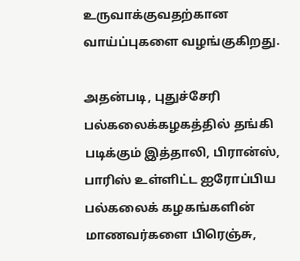உருவாக்குவதற்கான வாய்ப்புகளை வழங்குகிறது.

அதன்படி, புதுச்சேரி பல்கலைக்கழகத்தில் தங்கி படிக்கும் இத்தாலி, பிரான்ஸ், பாரிஸ் உள்ளிட்ட ஐரோப்பிய பல்கலைக் கழகங்களின் மாணவர்களை பிரெஞ்சு,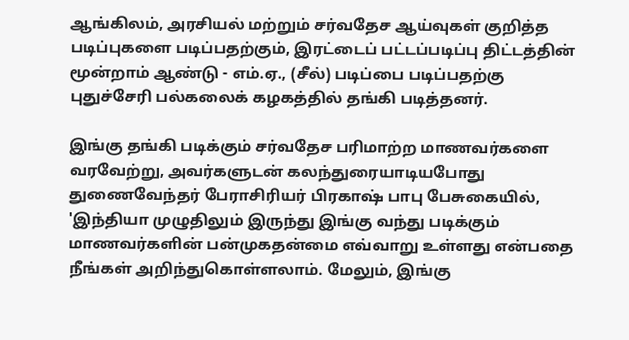ஆங்கிலம், அரசியல் மற்றும் சர்வதேச ஆய்வுகள் குறித்த படிப்புகளை படிப்பதற்கும், இரட்டைப் பட்டப்படிப்பு திட்டத்தின் மூன்றாம் ஆண்டு - எம்.ஏ., (சீல்) படிப்பை படிப்பதற்கு புதுச்சேரி பல்கலைக் கழகத்தில் தங்கி படித்தனர்.

இங்கு தங்கி படிக்கும் சர்வதேச பரிமாற்ற மாணவர்களை வரவேற்று, அவர்களுடன் கலந்துரையாடியபோது துணைவேந்தர் பேராசிரியர் பிரகாஷ் பாபு பேசுகையில், 'இந்தியா முழுதிலும் இருந்து இங்கு வந்து படிக்கும் மாணவர்களின் பன்முகதன்மை எவ்வாறு உள்ளது என்பதை நீங்கள் அறிந்துகொள்ளலாம். மேலும், இங்கு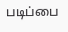படிப்பை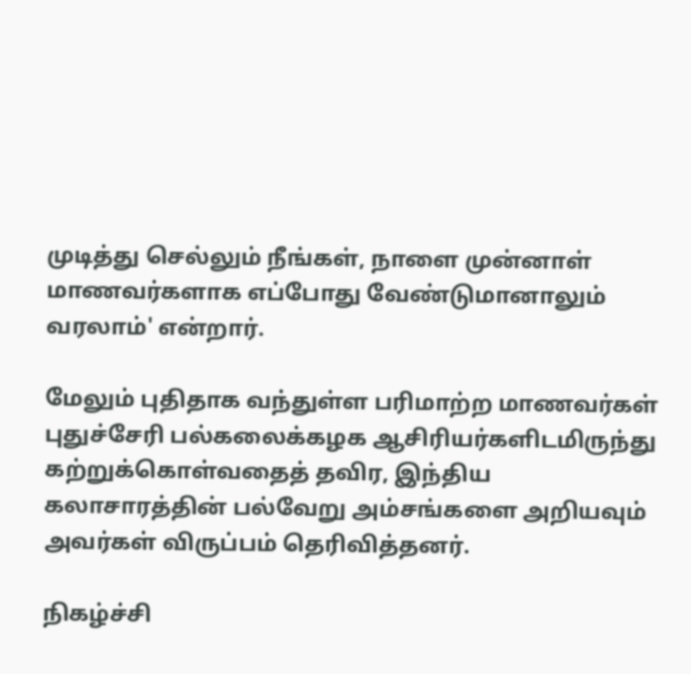முடித்து செல்லும் நீங்கள், நாளை முன்னாள் மாணவர்களாக எப்போது வேண்டுமானாலும் வரலாம்' என்றார்.

மேலும் புதிதாக வந்துள்ள பரிமாற்ற மாணவர்கள் புதுச்சேரி பல்கலைக்கழக ஆசிரியர்களிடமிருந்து கற்றுக்கொள்வதைத் தவிர, இந்திய கலாசாரத்தின் பல்வேறு அம்சங்களை அறியவும் அவர்கள் விருப்பம் தெரிவித்தனர்.

நிகழ்ச்சி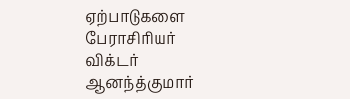ஏற்பாடுகளை பேராசிரியர் விக்டர் ஆனந்த்குமார்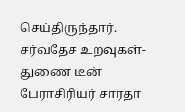செய்திருந்தார். சர்வதேச உறவுகள்- துணை டீன் பேராசிரியர் சாரதா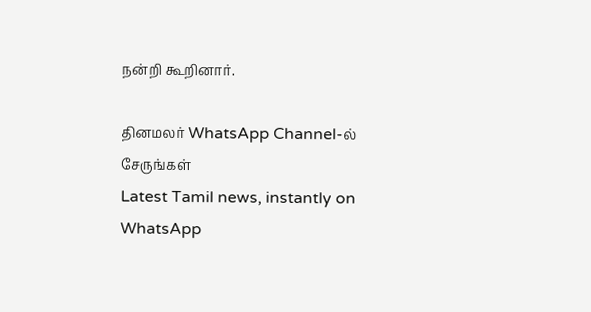நன்றி கூறினார்.

தினமலர் WhatsApp Channel-ல் சேருங்கள்
Latest Tamil news, instantly on WhatsApp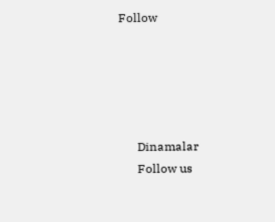Follow





      Dinamalar
      Follow us